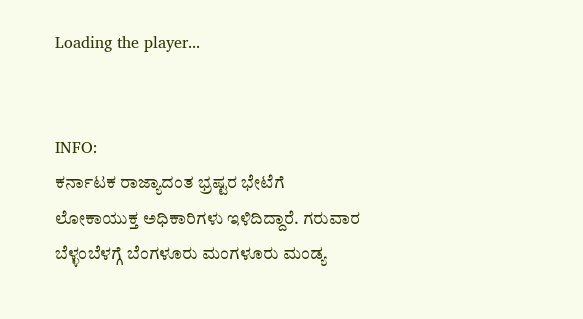Loading the player...


INFO:
ಕರ್ನಾಟಕ ರಾಜ್ಯಾದಂತ ಭ್ರಷ್ಟರ ಭೇಟೆಗೆ ಲೋಕಾಯುಕ್ತ ಅಧಿಕಾರಿಗಳು ಇಳಿದಿದ್ದಾರೆ. ಗರುವಾರ ಬೆಳ್ಳಂಬೆಳಗ್ಗೆ ಬೆಂಗಳೂರು ಮಂಗಳೂರು ಮಂಡ್ಯ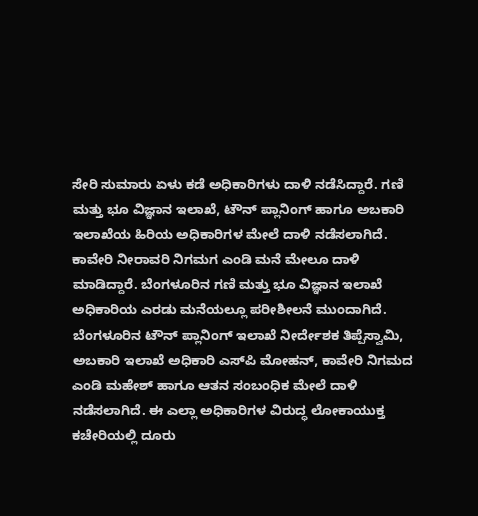ಸೇರಿ ಸುಮಾರು ಏಳು ಕಡೆ ಅಧಿಕಾರಿಗಳು ದಾಳಿ ನಡೆಸಿದ್ದಾರೆ. ಗಣಿ ಮತ್ತು ಭೂ ವಿಜ್ಞಾನ ಇಲಾಖೆ, ಟೌನ್‌ ಪ್ಲಾನಿಂಗ್‌ ಹಾಗೂ ಅಬಕಾರಿ ಇಲಾಖೆಯ ಹಿರಿಯ ಅಧಿಕಾರಿಗಳ ಮೇಲೆ ದಾಳಿ ನಡೆಸಲಾಗಿದೆ. ಕಾವೇರಿ ನೀರಾವರಿ ನಿಗಮಗ ಎಂಡಿ ಮನೆ ಮೇಲೂ ದಾಳಿ ಮಾಡಿದ್ದಾರೆ. ಬೆಂಗಳೂರಿನ ಗಣಿ ಮತ್ತು ಭೂ ವಿಜ್ಞಾನ ಇಲಾಖೆ ಅಧಿಕಾರಿಯ ಎರಡು ಮನೆಯಲ್ಲೂ ಪರೀಶೀಲನೆ ಮುಂದಾಗಿದೆ. ಬೆಂಗಳೂರಿನ ಟೌನ್‌ ಪ್ಲಾನಿಂಗ್‌ ಇಲಾಖೆ ನೀರ್ದೇಶಕ ತಿಪ್ಪೆಸ್ವಾಮಿ, ಅಬಕಾರಿ ಇಲಾಖೆ ಅಧಿಕಾರಿ ಎಸ್‌ಪಿ ಮೋಹನ್‌, ಕಾವೇರಿ ನಿಗಮದ ಎಂಡಿ ಮಹೇಶ್‌ ಹಾಗೂ ಆತನ ಸಂಬಂಧಿಕ ಮೇಲೆ ದಾಳಿ ನಡೆಸಲಾಗಿದೆ. ಈ ಎಲ್ಲಾ ಅಧಿಕಾರಿಗಳ ವಿರುದ್ಧ ಲೋಕಾಯುಕ್ತ ಕಚೇರಿಯಲ್ಲಿ ದೂರು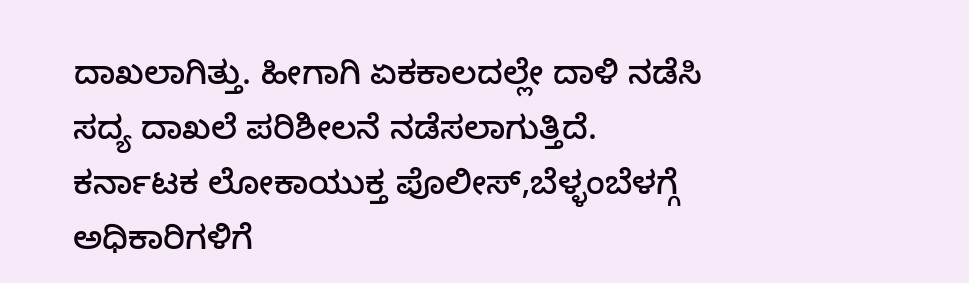ದಾಖಲಾಗಿತ್ತು. ಹೀಗಾಗಿ ಏಕಕಾಲದಲ್ಲೇ ದಾಳಿ ನಡೆಸಿ ಸದ್ಯ ದಾಖಲೆ ಪರಿಶೀಲನೆ ನಡೆಸಲಾಗುತ್ತಿದೆ.
ಕರ್ನಾಟಕ ಲೋಕಾಯುಕ್ತ ಪೊಲೀಸ್‌,ಬೆಳ್ಳಂಬೆಳಗ್ಗೆ ಅಧಿಕಾರಿಗಳಿಗೆ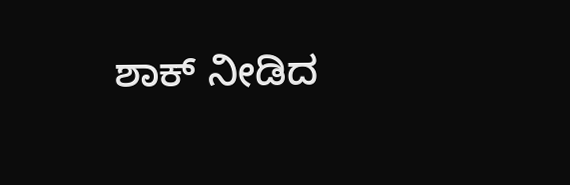ಶಾಕ್‌ ನೀಡಿದ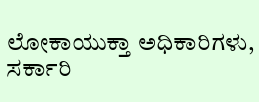ಲೋಕಾಯುಕ್ತಾ ಅಧಿಕಾರಿಗಳು, ಸರ್ಕಾರಿ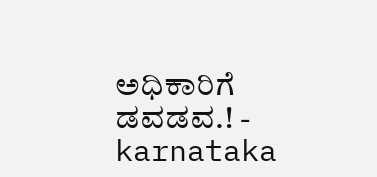ಅಧಿಕಾರಿಗೆ ಡವಡವ.! - karnataka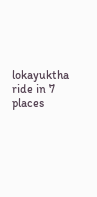lokayuktha ride in 7 places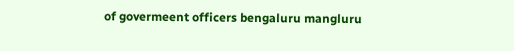of govermeent officers bengaluru mangluru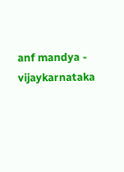anf mandya - vijaykarnataka